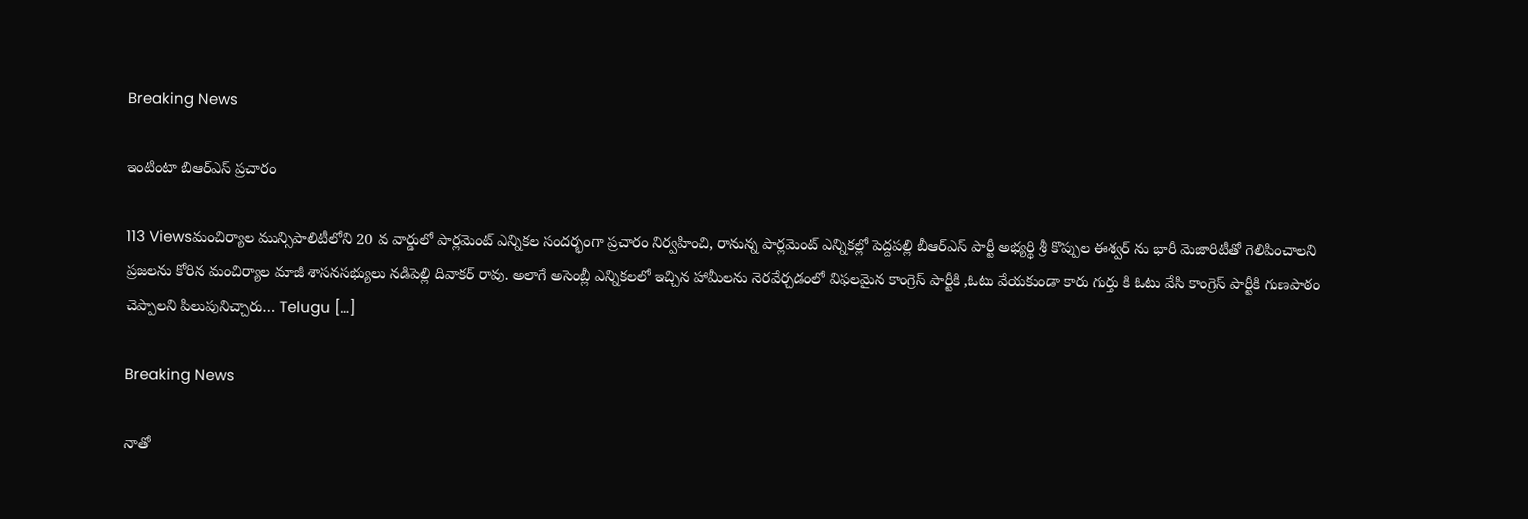Breaking News

ఇంటింటా బిఆర్ఎస్ ప్రచారం

113 Viewsమంచిర్యాల మున్సిపాలిటీలోని 20 వ వార్డులో పార్లమెంట్ ఎన్నికల సందర్భంగా ప్రచారం నిర్వహించి, రానున్న పార్లమెంట్ ఎన్నికల్లో పెద్దపల్లి బీఆర్ఎస్ పార్టీ అభ్యర్థి శ్రీ కొప్పుల ఈశ్వర్ ను భారీ మెజారిటీతో గెలిపించాలని ప్రజలను కోరిన మంచిర్యాల మాజీ శాసనసభ్యులు నడిపెల్లి దివాకర్ రావు. అలాగే అసెంబ్లీ ఎన్నికలలో ఇచ్చిన హామీలను నెరవేర్చడంలో విఫలమైన కాంగ్రెస్ పార్టీకి ,ఓటు వేయకుండా కారు గుర్తు కి ఓటు వేసి కాంగ్రెస్ పార్టీకి గుణపాఠం చెప్పాలని పిలుపునిచ్చారు… Telugu […]

Breaking News

నాతో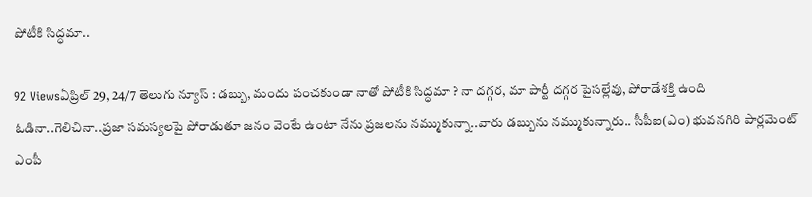పోటీకి సిద్ధమా..

92 Viewsఏప్రిల్ 29, 24/7 తెలుగు న్యూస్ : డబ్బు, మందు పంచకుండా నాతో పోటీకి సిద్ధమా ? నా దగ్గర, మా పార్టీ దగ్గర పైసల్లేవు, పోరాడేశక్తి ఉంది ఓడినా..గెలిచినా..ప్రజా సమస్యలపై పోరాడుతూ జనం వెంటే ఉంటా నేను ప్రజలను నమ్ముకున్నా..వారు డబ్బును నమ్ముకున్నారు.. సీపీఐ(ఎం) భువనగిరి పార్లమెంట్‌ ఎంపీ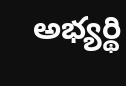అభ్యర్థి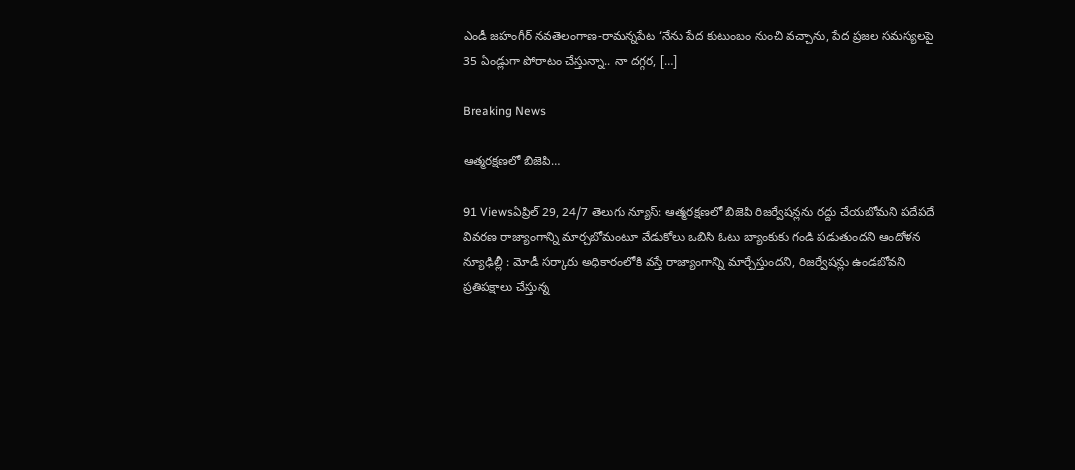ఎండీ జహంగీర్‌ నవతెలంగాణ-రామన్నపేట ‘నేను పేద కుటుంబం నుంచి వచ్చాను, పేద ప్రజల సమస్యలపై 35 ఏండ్లుగా పోరాటం చేస్తున్నా.. నా దగ్గర, […]

Breaking News

ఆత్మరక్షణలో బిజెపి…

91 Viewsఏప్రిల్ 29, 24/7 తెలుగు న్యూస్: ఆత్మరక్షణలో బిజెపి రిజర్వేషన్లను రద్దు చేయబోమని పదేపదే వివరణ రాజ్యాంగాన్ని మార్చబోమంటూ వేడుకోలు ఒబిసి ఓటు బ్యాంకుకు గండి పడుతుందని ఆందోళన న్యూఢిల్లీ : మోడీ సర్కారు అధికారంలోకి వస్తే రాజ్యాంగాన్ని మార్చేస్తుందని, రిజర్వేషన్లు ఉండబోవని ప్రతిపక్షాలు చేస్తున్న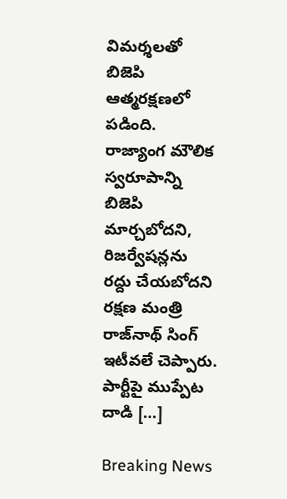విమర్శలతో బిజెపి ఆత్మరక్షణలో పడింది. రాజ్యాంగ మౌలిక స్వరూపాన్ని బిజెపి మార్చబోదని, రిజర్వేషన్లను రద్దు చేయబోదని రక్షణ మంత్రి రాజ్‌నాథ్‌ సింగ్‌ ఇటీవలే చెప్పారు. పార్టీపై ముప్పేట దాడి […]

Breaking News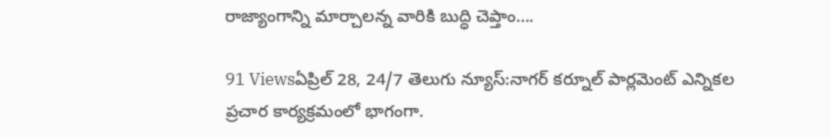రాజ్యాంగాన్ని మార్చాలన్న వారికి బుద్ధి చెప్తాం….

91 Viewsఏప్రిల్ 28, 24/7 తెలుగు న్యూస్:నాగర్ కర్నూల్ పార్లమెంట్ ఎన్నికల ప్రచార కార్యక్రమంలో భాగంగా.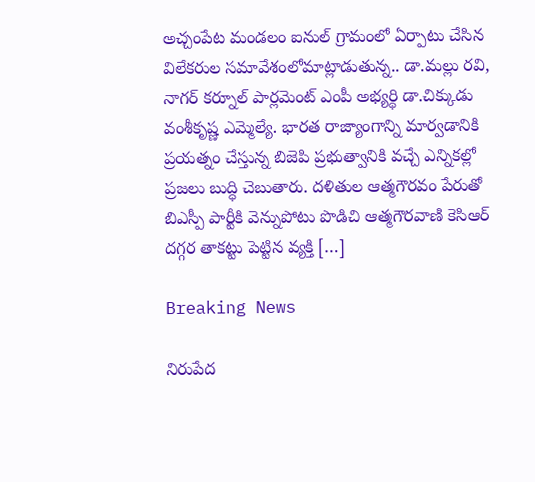అచ్చంపేట మండలం ఐనుల్ గ్రామంలో ఏర్పాటు చేసిన విలేకరుల సమావేశంలోమాట్లాడుతున్న.. డా.మల్లు రవి, నాగర్ కర్నూల్ పార్లమెంట్ ఎంపీ అభ్యర్థి డా.చిక్కుడు వంశీకృష్ణ ఎమ్మెల్యే. భారత రాజ్యాంగాన్ని మార్వడానికి ప్రయత్నం చేస్తున్న బిజెపి ప్రభుత్వానికి వచ్చే ఎన్నికల్లో ప్రజలు బుద్ధి చెబుతారు. దళితుల ఆత్మగౌరవం పేరుతో బిఎస్పీ పార్టీకి వెన్నుపోటు పొడిచి ఆత్మగౌరవాణి కెసిఆర్ దగ్గర తాకట్టు పెట్టిన వ్యక్తి […]

Breaking News

నిరుపేద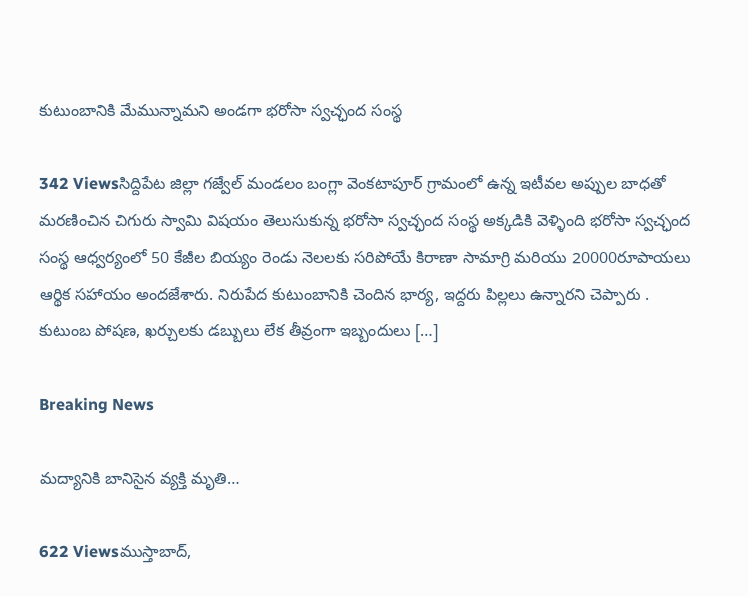కుటుంబానికి మేమున్నామని అండగా భరోసా స్వచ్ఛంద సంస్థ

342 Viewsసిద్దిపేట జిల్లా గజ్వేల్ మండలం బంగ్లా వెంకటాపూర్ గ్రామంలో ఉన్న ఇటీవల అప్పుల బాధతో మరణించిన చిగురు స్వామి విషయం తెలుసుకున్న భరోసా స్వచ్ఛంద సంస్థ అక్కడికి వెళ్ళింది భరోసా స్వచ్ఛంద సంస్థ ఆధ్వర్యంలో 50 కేజీల బియ్యం రెండు నెలలకు సరిపోయే కిరాణా సామాగ్రి మరియు 20000రూపాయలు ఆర్థిక సహాయం అందజేశారు. నిరుపేద కుటుంబానికి చెందిన భార్య, ఇద్దరు పిల్లలు ఉన్నారని చెప్పారు . కుటుంబ పోషణ, ఖర్చులకు డబ్బులు లేక తీవ్రంగా ఇబ్బందులు […]

Breaking News

మద్యానికి బానిసైన వ్యక్తి మృతి…

622 Viewsముస్తాబాద్,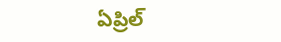ఏప్రిల్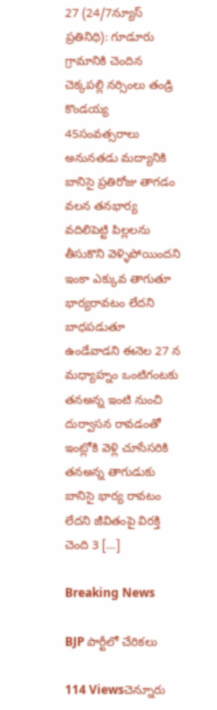27 (24/7న్యూస్ ప్రతినిధి): గూడూరు గ్రామానికి చెందిన చెక్కపల్లి నర్సింలు తండ్రి కొండయ్య 45సంవత్సరాలు అనునతడు మద్యానికి బానిసై ప్రతిరోజు తాగడం వలన తనభార్య వదిలిపెట్టి పిల్లలను తీసుకొని వెళ్ళిపోయిందని ఇంకా ఎక్కువ తాగుతూ భార్యరావటం లేదని బాధపడుతూ ఉండేవాడని ఈనెల 27 న మధ్యాహ్నం ఒంటిగంటకు తనఅన్న ఇంటి నుంచి దుర్వాసన రావడంతో ఇంట్లోకి వెళ్లి చూసేసరికి తనఅన్న తాగుడుకు బానిసై భార్య రావటం లేదని జీవితంపై విరక్తి చెంది 3 […]

Breaking News

BJP పార్టీలో చేరికలు

114 Viewsచెన్నూరు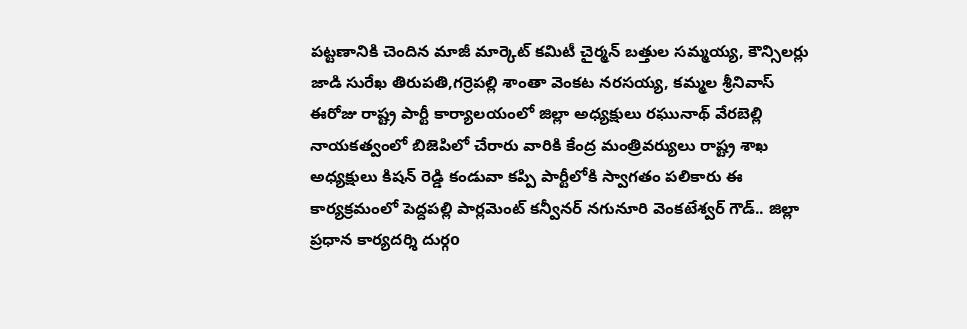పట్టణానికి చెందిన మాజీ మార్కెట్ కమిటీ చైర్మన్ బత్తుల సమ్మయ్య, కౌన్సిలర్లు జాడి సురేఖ తిరుపతి,గర్రెపల్లి శాంతా వెంకట నరసయ్య, కమ్మల శ్రీనివాస్ ఈరోజు రాష్ట్ర పార్టీ కార్యాలయంలో జిల్లా అధ్యక్షులు రఘునాథ్ వేరబెల్లి నాయకత్వంలో బిజెపిలో చేరారు వారికి కేంద్ర మంత్రివర్యులు రాష్ట్ర శాఖ అధ్యక్షులు కిషన్ రెడ్డి కండువా కప్పి పార్టీలోకి స్వాగతం పలికారు ఈ కార్యక్రమంలో పెద్దపల్లి పార్లమెంట్ కన్వీనర్ నగునూరి వెంకటేశ్వర్ గౌడ్.. జిల్లా ప్రధాన కార్యదర్శి దుర్గo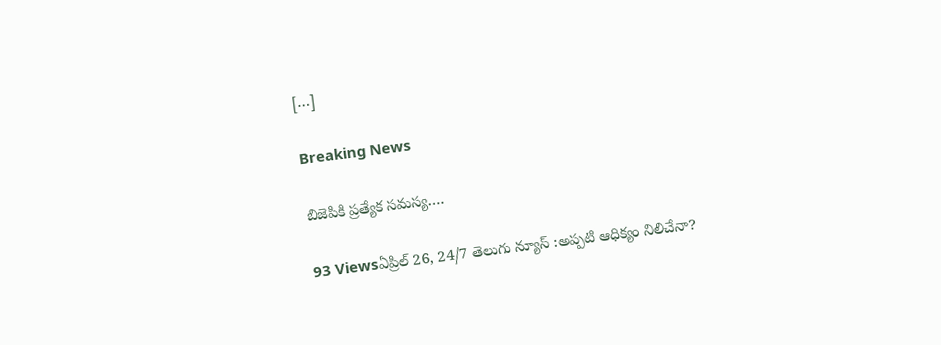[…]

Breaking News

బిజెపికి ప్రత్యేక సమస్య….

93 Viewsఏప్రిల్ 26, 24/7 తెలుగు న్యూస్ :అప్పటి ఆధిక్యం నిలిచేనా?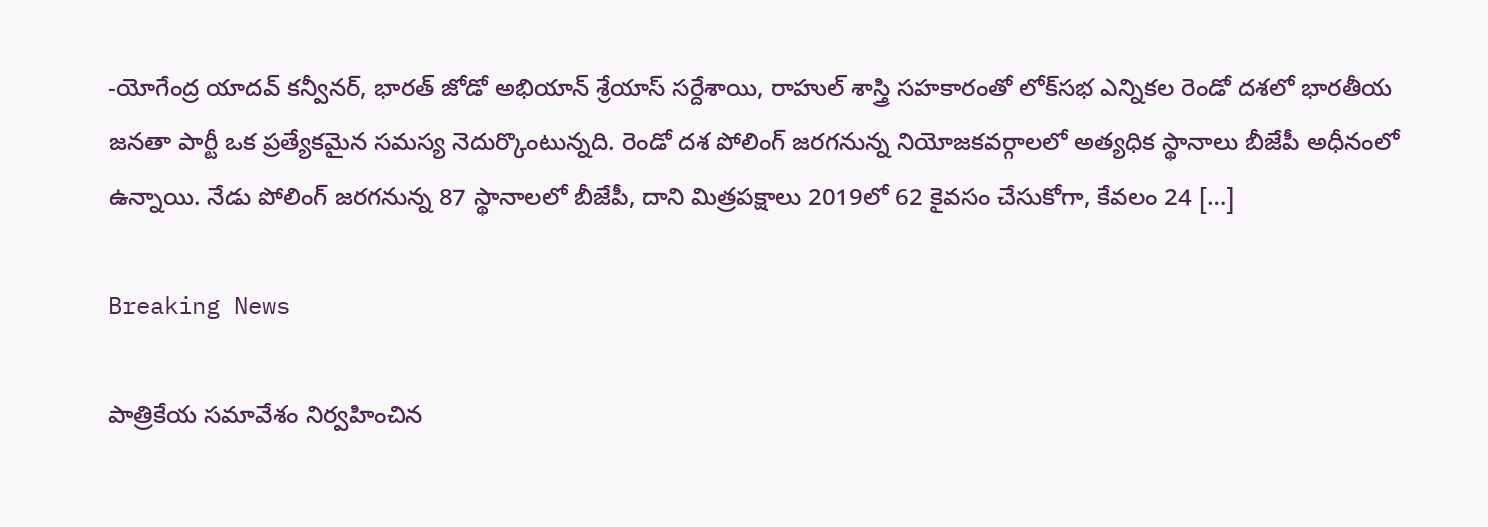-యోగేంద్ర యాదవ్ కన్వీనర్, భారత్ జోడో అభియాన్ శ్రేయాస్ సర్దేశాయి, రాహుల్ శాస్త్రి సహకారంతో లోక్‌సభ ఎన్నికల రెండో దశలో భారతీయ జనతా పార్టీ ఒక ప్రత్యేకమైన సమస్య నెదుర్కొంటున్నది. రెండో దశ పోలింగ్ జరగనున్న నియోజకవర్గాలలో అత్యధిక స్థానాలు బీజేపీ అధీనంలో ఉన్నాయి. నేడు పోలింగ్ జరగనున్న 87 స్థానాలలో బీజేపీ, దాని మిత్రపక్షాలు 2019లో 62 కైవసం చేసుకోగా, కేవలం 24 […]

Breaking News

పాత్రికేయ సమావేశం నిర్వహించిన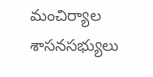మంచిర్యాల శాసనసభ్యులు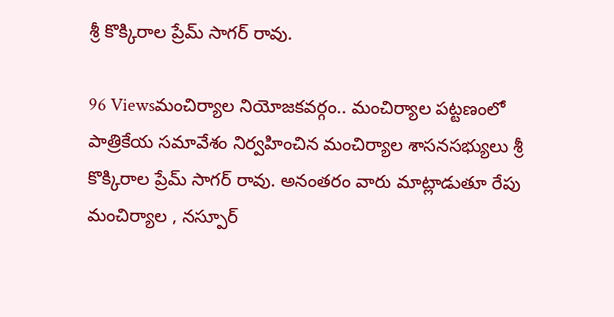శ్రీ కొక్కిరాల ప్రేమ్ సాగర్ రావు.

96 Viewsమంచిర్యాల నియోజకవర్గం.. మంచిర్యాల పట్టణంలో పాత్రికేయ సమావేశం నిర్వహించిన మంచిర్యాల శాసనసభ్యులు శ్రీ కొక్కిరాల ప్రేమ్ సాగర్ రావు. అనంతరం వారు మాట్లాడుతూ రేపు మంచిర్యాల , నస్పూర్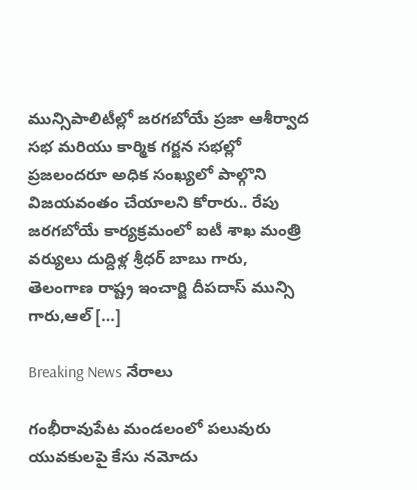మున్సిపాలిటీల్లో జరగబోయే ప్రజా ఆశీర్వాద సభ మరియు కార్మిక గర్జన సభల్లో ప్రజలందరూ అధిక సంఖ్యలో పాల్గొని విజయవంతం చేయాలని కోరారు.. రేపు జరగబోయే కార్యక్రమంలో ఐటీ శాఖ మంత్రి వర్యులు దుద్దిళ్ల శ్రీధర్ బాబు గారు, తెలంగాణ రాష్ట్ర ఇంచార్జి దీపదాస్ మున్సి గారు,ఆల్ […]

Breaking News నేరాలు

గంభీరావుపేట మండలంలో పలువురు యువకులపై కేసు నమోదు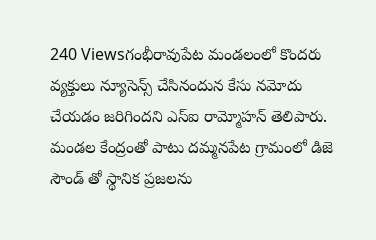240 Viewsగంభీరావుపేట మండలంలో కొందరు వ్యక్తులు న్యూసెన్స్ చేసినందున కేసు నమోదు చేయడం జరిగిందని ఎస్ఐ రామ్మోహన్ తెలిపారు. మండల కేంద్రంతో పాటు దమ్మనపేట గ్రామంలో డిజె సౌండ్ తో స్థానిక ప్రజలను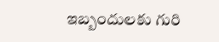ఇబ్బందులకు గురి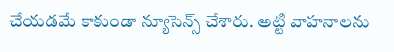చేయడమే కాకుండా న్యూసెన్స్ చేశారు. అట్టి వాహనాలను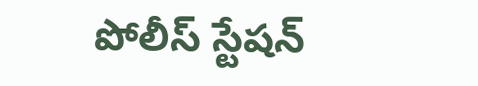పోలీస్ స్టేషన్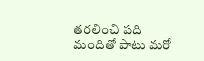తరలించి పది మందితో పాటు మరో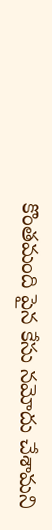కొంతమంది పైన కేసు నమోదు చేశామని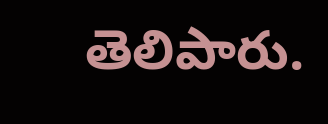తెలిపారు.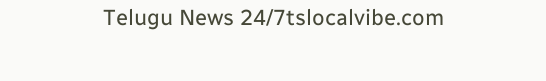Telugu News 24/7tslocalvibe.com